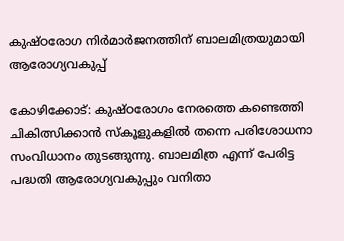കുഷ്ഠരോഗ നിർമാർജനത്തിന് ബാലമിത്രയുമായി ആരോഗ്യവകുപ്പ്

കോഴിക്കോട്‌: കുഷ്ഠരോഗം നേരത്തെ കണ്ടെത്തി ചികിത്സിക്കാൻ സ്കൂളുകളിൽ തന്നെ പരിശോധനാ സംവിധാനം തുടങ്ങുന്നു. ബാലമിത്ര എന്ന് പേരിട്ട പദ്ധതി ആരോഗ്യവകുപ്പും വനിതാ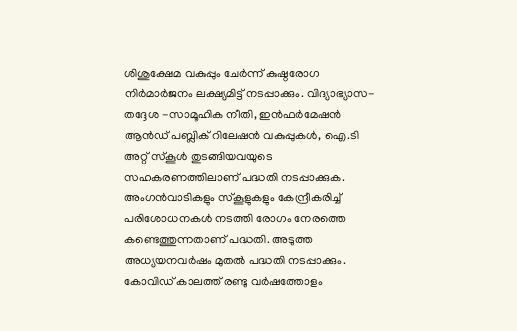ശിശുക്ഷേമ വകുപ്പും ചേർന്ന് കുഷ്ഠരോഗ നിർമാർജനം ലക്ഷ്യമിട്ട് നടപ്പാക്കും. വിദ്യാഭ്യാസ-തദ്ദേശ -സാമൂഹിക നീതി, ഇൻഫർമേഷൻ ആൻഡ്‌ പബ്ലിക്‌ റിലേഷൻ വകുപ്പുകൾ, ഐ.ടി അറ്റ്‌ സ്‌കൂൾ തുടങ്ങിയവയുടെ സഹകരണത്തിലാണ്‌ പദ്ധതി നടപ്പാക്കുക. അംഗൻവാടികളും സ്കൂളുകളും കേന്ദ്രീകരിച്ച് പരിശോധനകൾ നടത്തി രോഗം നേരത്തെ കണ്ടെത്തുന്നതാണ് പദ്ധതി. അടുത്ത അധ്യയനവർഷം മുതൽ പദ്ധതി നടപ്പാക്കും. കോവിഡ് കാലത്ത് രണ്ടു വർഷത്തോളം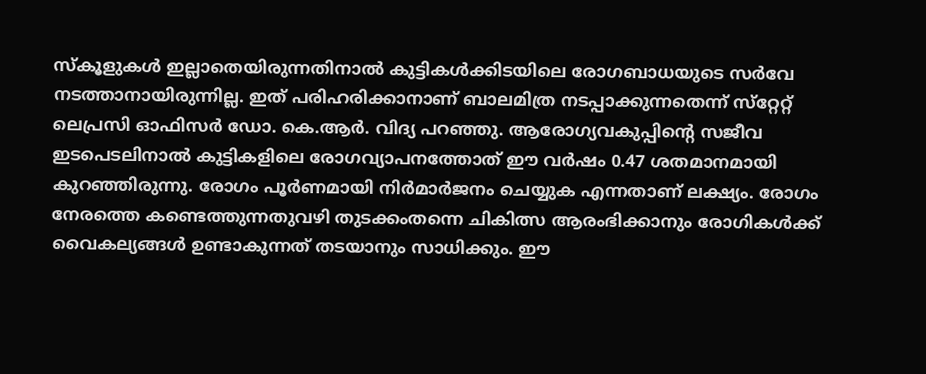സ്കൂളുകൾ ഇല്ലാതെയിരുന്നതിനാൽ കുട്ടികൾക്കിടയിലെ രോഗബാധയുടെ സർവേ നടത്താനായിരുന്നില്ല. ഇത്‌ പരിഹരിക്കാനാണ്‌ ബാലമിത്ര നടപ്പാക്കുന്നതെന്ന്‌ സ്‌റ്റേറ്റ്‌ ലെപ്രസി ഓഫിസർ ഡോ. കെ.ആർ. വിദ്യ പറഞ്ഞു. ആരോഗ്യവകുപ്പിന്‍റെ സജീവ ഇടപെടലിനാൽ കുട്ടികളിലെ രോഗവ്യാപനത്തോത്‌ ഈ വർഷം 0.47 ശതമാനമായി കുറഞ്ഞിരുന്നു. രോഗം പൂർണമായി നിർമാർജനം ചെയ്യുക എന്നതാണ് ലക്ഷ്യം. രോഗം നേരത്തെ കണ്ടെത്തുന്നതുവഴി തുടക്കംതന്നെ ചികിത്സ ആരംഭിക്കാനും രോഗികൾക്ക് വൈകല്യങ്ങൾ ഉണ്ടാകുന്നത് തടയാനും സാധിക്കും. ഈ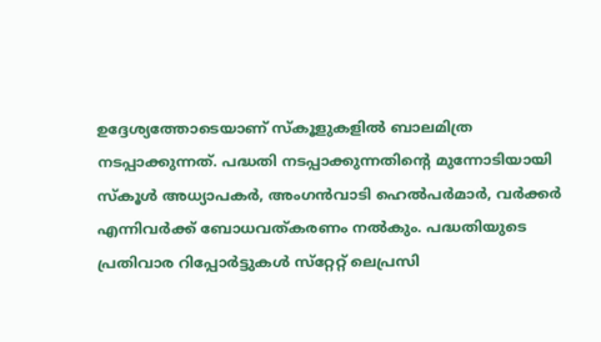ഉദ്ദേശ്യത്തോടെയാണ് സ്കൂളുകളിൽ ബാലമിത്ര നടപ്പാക്കുന്നത്. പദ്ധതി നടപ്പാക്കുന്നതിന്‍റെ മുന്നോടിയായി സ്കൂൾ അധ്യാപകർ, അംഗൻവാടി ഹെൽപർമാർ, വർക്കർ എന്നിവർക്ക് ബോധവത്കരണം നൽകും. പദ്ധതിയുടെ പ്രതിവാര റിപ്പോർട്ടുകൾ സ്‌റ്റേറ്റ്‌ ലെപ്രസി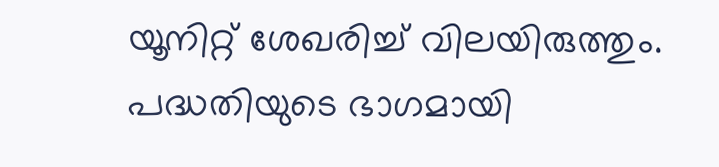യൂനിറ്റ്‌ ശേഖരിച്ച്‌ വിലയിരുത്തും. പദ്ധതിയുടെ ഭാഗമായി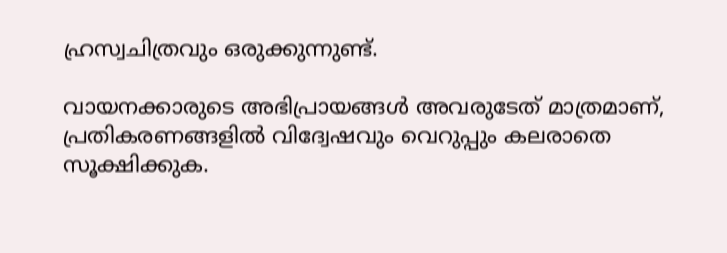ഹ്രസ്വചിത്രവും ഒരുക്കുന്നുണ്ട്‌.

വായനക്കാരുടെ അഭിപ്രായങ്ങള്‍ അവരുടേത് മാത്രമാണ്, പ്രതികരണങ്ങളിൽ വിദ്വേഷവും വെറുപ്പും കലരാതെ സൂക്ഷിക്കുക.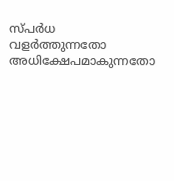സ്പർധ വളർത്തുന്നതോ അധിക്ഷേപമാകുന്നതോ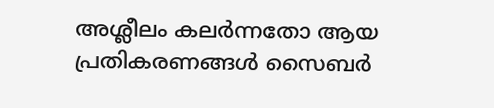അശ്ലീലം കലർന്നതോ ആയ പ്രതികരണങ്ങൾ സൈബർ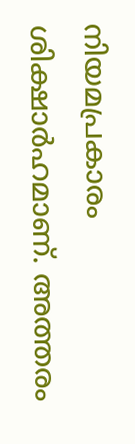നിയമപ്രകാരം ശിക്ഷാർഹമാണ്. അത്തരം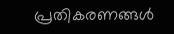പ്രതികരണങ്ങൾ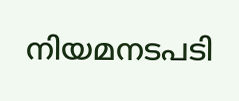നിയമനടപടി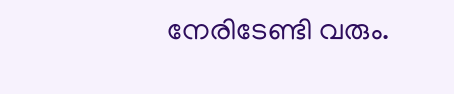നേരിടേണ്ടി വരും.